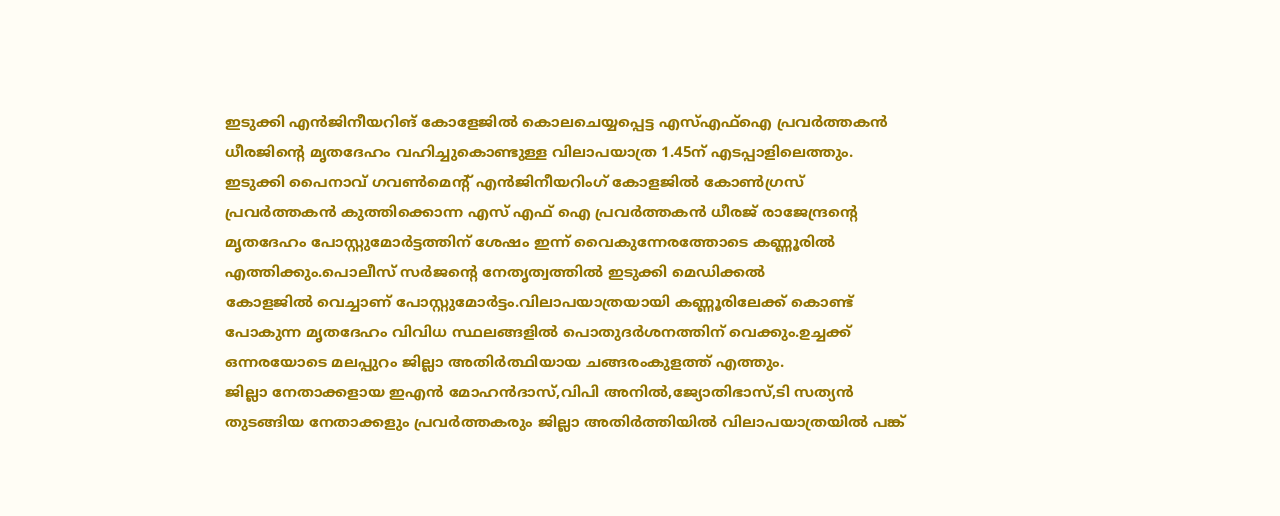ഇടുക്കി എൻജിനീയറിങ് കോളേജിൽ കൊലചെയ്യപ്പെട്ട എസ്എഫ്ഐ പ്രവർത്തകൻ ധീരജിന്റെ മൃതദേഹം വഹിച്ചുകൊണ്ടുള്ള വിലാപയാത്ര 1.45ന് എടപ്പാളിലെത്തും.
ഇടുക്കി പൈനാവ് ഗവൺമെന്റ് എൻജിനീയറിംഗ് കോളജിൽ കോൺഗ്രസ് പ്രവർത്തകൻ കുത്തിക്കൊന്ന എസ് എഫ് ഐ പ്രവർത്തകൻ ധീരജ് രാജേന്ദ്രന്റെ മൃതദേഹം പോസ്റ്റുമോർട്ടത്തിന് ശേഷം ഇന്ന് വൈകുന്നേരത്തോടെ കണ്ണൂരിൽ എത്തിക്കും.പൊലീസ് സർജന്റെ നേതൃത്വത്തിൽ ഇടുക്കി മെഡിക്കൽ
കോളജിൽ വെച്ചാണ് പോസ്റ്റുമോർട്ടം.വിലാപയാത്രയായി കണ്ണൂരിലേക്ക് കൊണ്ട് പോകുന്ന മൃതദേഹം വിവിധ സ്ഥലങ്ങളിൽ പൊതുദർശനത്തിന് വെക്കും.ഉച്ചക്ക് ഒന്നരയോടെ മലപ്പുറം ജില്ലാ അതിർത്ഥിയായ ചങ്ങരംകുളത്ത് എത്തും.
ജില്ലാ നേതാക്കളായ ഇഎൻ മോഹൻദാസ്,വിപി അനിൽ,ജ്യോതിഭാസ്,ടി സത്യൻ തുടങ്ങിയ നേതാക്കളും പ്രവർത്തകരും ജില്ലാ അതിർത്തിയിൽ വിലാപയാത്രയിൽ പങ്ക്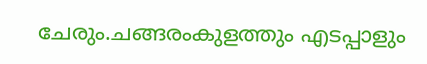ചേരും.ചങ്ങരംകുളത്തും എടപ്പാളും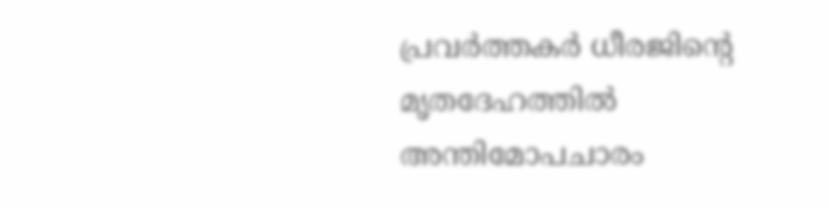പ്രവർത്തകർ ധീരജിന്റെ മൃതദേഹത്തിൽ അന്തിമോപചാരം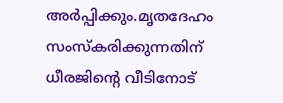അർപ്പിക്കും.മൃതദേഹം സംസ്കരിക്കുന്നതിന് ധീരജിന്റെ വീടിനോട്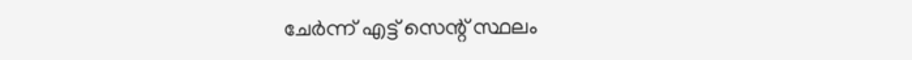ചേർന്ന് എട്ട് സെന്റ് സ്ഥലം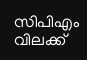സിപിഎം വിലക്ക്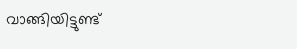വാങ്ങിയിട്ടുണ്ട്